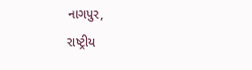નાગપુર,
રાષ્ટ્રીય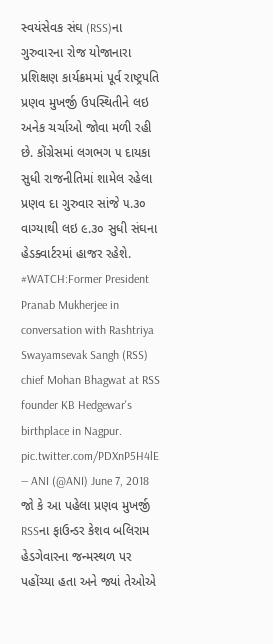સ્વયંસેવક સંઘ (RSS)ના ગુરુવારના રોજ યોજાનારા પ્રશિક્ષણ કાર્યક્રમમાં પૂર્વ રાષ્ટ્રપતિ પ્રણવ મુખર્જી ઉપસ્થિતીને લઇ અનેક ચર્ચાઓ જોવા મળી રહી છે. કોંગ્રેસમાં લગભગ ૫ દાયકા સુધી રાજનીતિમાં શામેલ રહેલા પ્રણવ દા ગુરુવાર સાંજે ૫.૩૦ વાગ્યાથી લઇ ૯.૩૦ સુધી સંઘના હેડક્વાર્ટરમાં હાજર રહેશે.
#WATCH:Former President Pranab Mukherjee in conversation with Rashtriya Swayamsevak Sangh (RSS) chief Mohan Bhagwat at RSS founder KB Hedgewar's birthplace in Nagpur. pic.twitter.com/PDXnP5H4lE
— ANI (@ANI) June 7, 2018
જો કે આ પહેલા પ્રણવ મુખર્જી RSSના ફાઉન્ડર કેશવ બલિરામ હેડગેવારના જન્મસ્થળ પર પહોંચ્યા હતા અને જ્યાં તેઓએ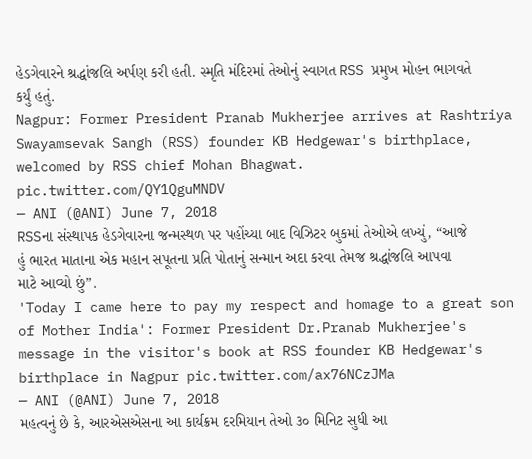હેડગેવારને શ્રદ્ધાંજલિ અર્પણ કરી હતી. સ્મૃતિ મંદિરમાં તેઓનું સ્વાગત RSS પ્રમુખ મોહન ભાગવતે કર્યું હતું.
Nagpur: Former President Pranab Mukherjee arrives at Rashtriya Swayamsevak Sangh (RSS) founder KB Hedgewar's birthplace, welcomed by RSS chief Mohan Bhagwat. pic.twitter.com/QY1QguMNDV
— ANI (@ANI) June 7, 2018
RSSના સંસ્થાપક હેડગેવારના જન્મસ્થળ પર પહોંચ્યા બાદ વિઝિટર બુકમાં તેઓએ લખ્યું, “આજે હું ભારત માતાના એક મહાન સપૂતના પ્રતિ પોતાનું સન્માન અદા કરવા તેમજ શ્રદ્ધાંજલિ આપવા માટે આવ્યો છું”.
'Today I came here to pay my respect and homage to a great son of Mother India': Former President Dr.Pranab Mukherjee's message in the visitor's book at RSS founder KB Hedgewar's birthplace in Nagpur pic.twitter.com/ax76NCzJMa
— ANI (@ANI) June 7, 2018
મહત્વનું છે કે, આરએસએસના આ કાર્યક્રમ દરમિયાન તેઓ ૩૦ મિનિટ સુધી આ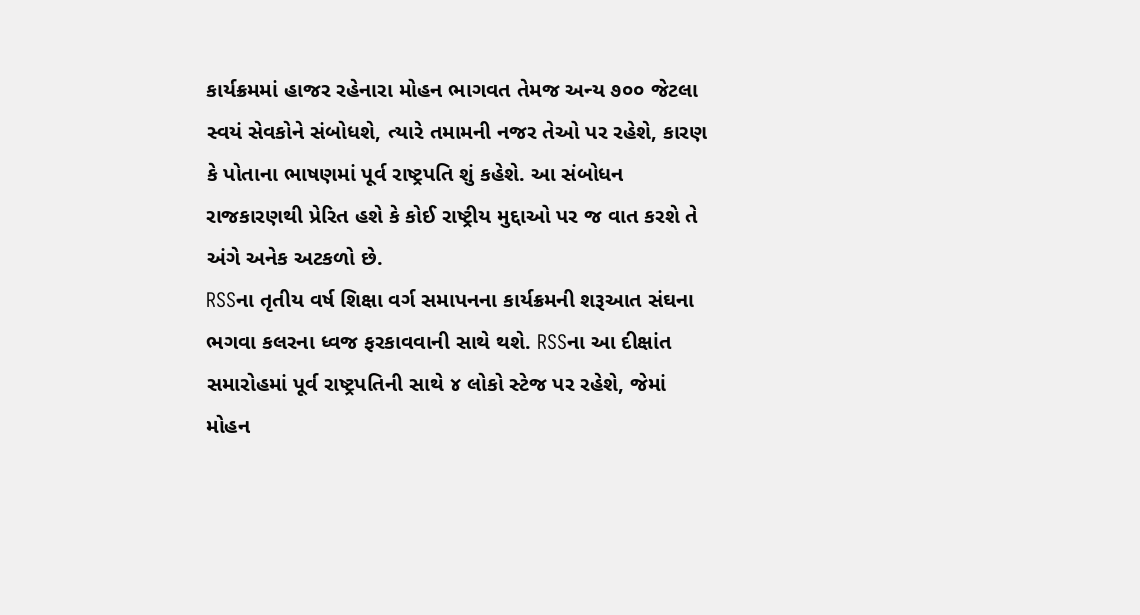કાર્યક્રમમાં હાજર રહેનારા મોહન ભાગવત તેમજ અન્ય ૭૦૦ જેટલા સ્વયં સેવકોને સંબોધશે, ત્યારે તમામની નજર તેઓ પર રહેશે, કારણ કે પોતાના ભાષણમાં પૂર્વ રાષ્ટ્રપતિ શું કહેશે. આ સંબોધન રાજકારણથી પ્રેરિત હશે કે કોઈ રાષ્ટ્રીય મુદ્દાઓ પર જ વાત કરશે તે અંગે અનેક અટકળો છે.
RSSના તૃતીય વર્ષ શિક્ષા વર્ગ સમાપનના કાર્યક્રમની શરૂઆત સંઘના ભગવા કલરના ધ્વજ ફરકાવવાની સાથે થશે. RSSના આ દીક્ષાંત સમારોહમાં પૂર્વ રાષ્ટ્રપતિની સાથે ૪ લોકો સ્ટેજ પર રહેશે, જેમાં મોહન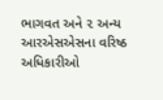ભાગવત અને ૨ અન્ય આરએસએસના વરિષ્ઠ અધિકારીઓ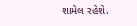શામેલ રહેશે.